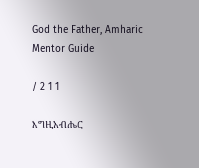God the Father, Amharic Mentor Guide

/ 2 1 1

እግዚአብሔር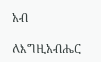አብ

ለእግዚአብሔር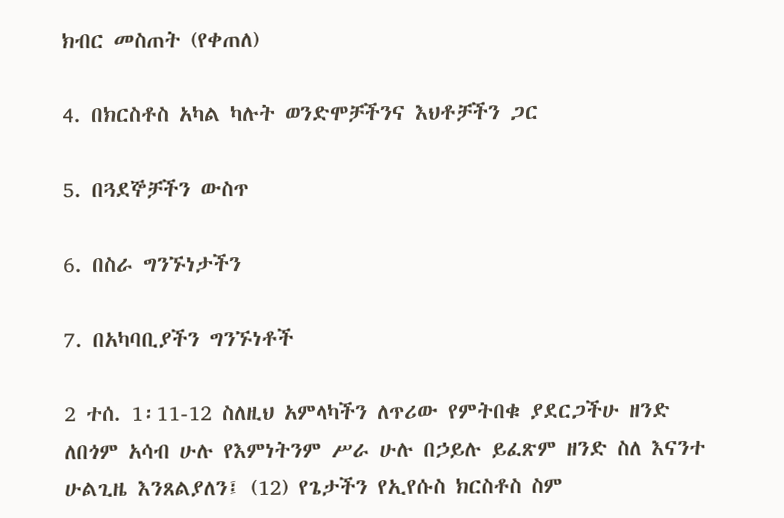ክብር መስጠት (የቀጠለ)

4. በክርስቶስ አካል ካሉት ወንድሞቻችንና እህቶቻችን ጋር

5. በጓደኞቻችን ውስጥ

6. በስራ ግንኙነታችን

7. በአካባቢያችን ግንኙነቶች

2 ተሰ. 1፡11-12 ስለዚህ አምላካችን ለጥሪው የምትበቁ ያደርጋችሁ ዘንድ ለበጎም አሳብ ሁሉ የእምነትንም ሥራ ሁሉ በኃይሉ ይፈጽም ዘንድ ስለ እናንተ ሁልጊዜ እንጸልያለን፤ (12) የጌታችን የኢየሱስ ክርስቶስ ስም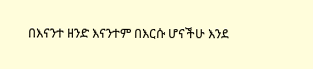በእናንተ ዘንድ እናንተም በእርሱ ሆናችሁ እንደ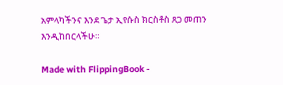አምላካችንና እንደ ጌታ ኢየሱስ ክርስቶስ ጸጋ መጠን እንዲከበርላችሁ።

Made with FlippingBook -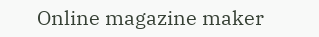Online magazine maker